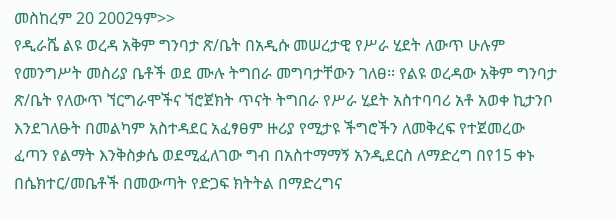መስከረም 20 2002ዓም>>
የዲራሼ ልዩ ወረዳ አቅም ግንባታ ጽ/ቤት በአዲሱ መሠረታዊ የሥራ ሂደት ለውጥ ሁሉም የመንግሥት መስሪያ ቤቶች ወደ ሙሉ ትግበራ መግባታቸውን ገለፀ፡፡ የልዩ ወረዳው አቅም ግንባታ ጽ/ቤት የለውጥ ኘርግራሞችና ኘሮጀክት ጥናት ትግበራ የሥራ ሂደት አስተባባሪ አቶ አወቀ ኪታንቦ እንደገለፁት በመልካም አስተዳደር አፈፃፀም ዙሪያ የሚታዩ ችግሮችን ለመቅረፍ የተጀመረው ፈጣን የልማት እንቅስቃሴ ወደሚፈለገው ግብ በአስተማማኝ አንዲደርስ ለማድረግ በየ15 ቀኑ በሴክተር/መቤቶች በመውጣት የድጋፍ ክትትል በማድረግና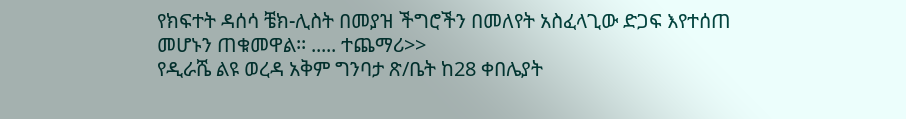የክፍተት ዳሰሳ ቼክ-ሊስት በመያዝ ችግሮችን በመለየት አስፈላጊው ድጋፍ እየተሰጠ መሆኑን ጠቁመዋል፡፡ ..... ተጨማሪ>>
የዲራሼ ልዩ ወረዳ አቅም ግንባታ ጽ/ቤት ከ28 ቀበሌያት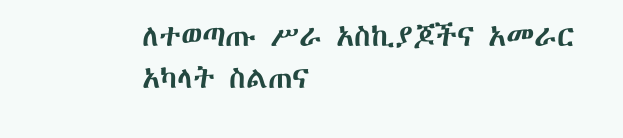ለተወጣጡ ሥራ አስኪያጆችና አመራር አካላት ስልጠና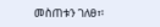መስጠቱን ገለፀ፣፡